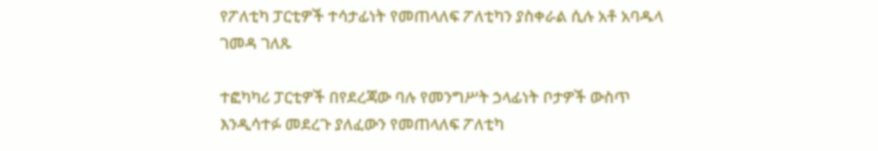የፖለቲካ ፓርቲዎች ተሳታፊነት የመጠላለፍ ፖለቲካን ያስቀራል ሲሉ አቶ አባዱላ ገመዳ ገለጹ

ተፎካካሪ ፓርቲዎች በየደረጃው ባሉ የመንግሥት ኃላፊነት ቦታዎች ውስጥ እንዲሳተፉ መደረጉ ያለፈውን የመጠላለፍ ፖለቲካ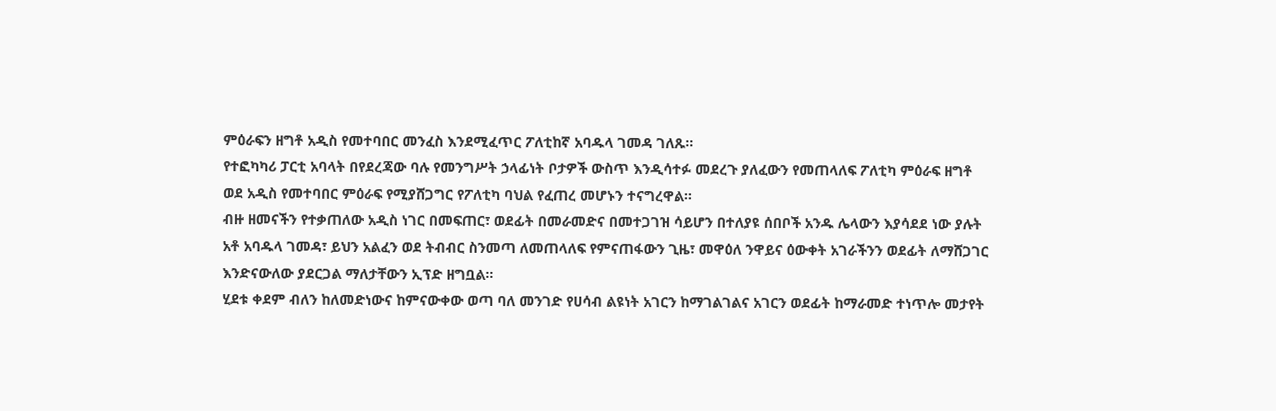ምዕራፍን ዘግቶ አዲስ የመተባበር መንፈስ እንደሚፈጥር ፖለቲከኛ አባዱላ ገመዳ ገለጹ።
የተፎካካሪ ፓርቲ አባላት በየደረጃው ባሉ የመንግሥት ኃላፊነት ቦታዎች ውስጥ እንዲሳተፉ መደረጉ ያለፈውን የመጠላለፍ ፖለቲካ ምዕራፍ ዘግቶ ወደ አዲስ የመተባበር ምዕራፍ የሚያሸጋግር የፖለቲካ ባህል የፈጠረ መሆኑን ተናግረዋል።
ብዙ ዘመናችን የተቃጠለው አዲስ ነገር በመፍጠር፣ ወደፊት በመራመድና በመተጋገዝ ሳይሆን በተለያዩ ሰበቦች አንዱ ሌላውን እያሳደደ ነው ያሉት አቶ አባዱላ ገመዳ፣ ይህን አልፈን ወደ ትብብር ስንመጣ ለመጠላለፍ የምናጠፋውን ጊዜ፣ መዋዕለ ንዋይና ዕውቀት አገራችንን ወደፊት ለማሸጋገር እንድናውለው ያደርጋል ማለታቸውን ኢፕድ ዘግቧል።
ሂደቱ ቀደም ብለን ከለመድነውና ከምናውቀው ወጣ ባለ መንገድ የሀሳብ ልዩነት አገርን ከማገልገልና አገርን ወደፊት ከማራመድ ተነጥሎ መታየት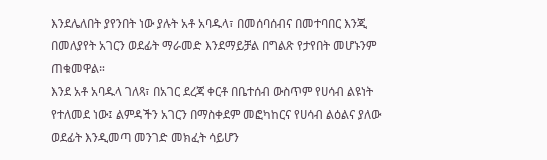እንደሌለበት ያየንበት ነው ያሉት አቶ አባዱላ፣ በመሰባሰብና በመተባበር እንጂ በመለያየት አገርን ወደፊት ማራመድ እንደማይቻል በግልጽ የታየበት መሆኑንም ጠቁመዋል።
እንደ አቶ አባዱላ ገለጻ፣ በአገር ደረጃ ቀርቶ በቤተሰብ ውስጥም የሀሳብ ልዩነት የተለመደ ነው፤ ልምዳችን አገርን በማስቀደም መፎካከርና የሀሳብ ልዕልና ያለው ወደፊት እንዲመጣ መንገድ መክፈት ሳይሆን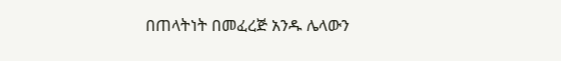በጠላትነት በመፈረጅ አንዱ ሌላውን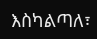እስካልጣለ፣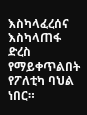እስካላፈረሰና እስካላጠፋ ድረስ የማይቀጥልበት የፖለቲካ ባህል ነበር።